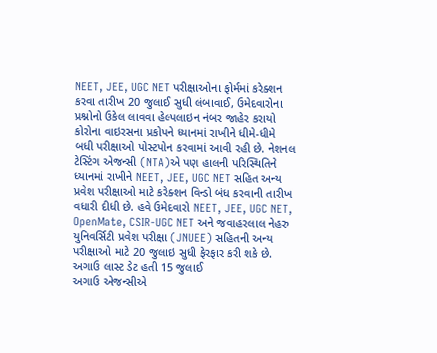NEET, JEE, UGC NET પરીક્ષાઓના ફોર્મમાં કરેક્શન કરવા તારીખ 20 જુલાઈ સુધી લંબાવાઈ, ઉમેદવારોના પ્રશ્નોનો ઉકેલ લાવવા હેલ્પલાઇન નંબર જાહેર કરાયો
કોરોના વાઇરસના પ્રકોપને ધ્યાનમાં રાખીને ધીમે-ધીમે બધી પરીક્ષાઓ પોસ્ટપોન કરવામાં આવી રહી છે. નેશનલ ટેસ્ટિંગ એજન્સી (NTA)એ પણ હાલની પરિસ્થિતિને ધ્યાનમાં રાખીને NEET, JEE, UGC NET સહિત અન્ય પ્રવેશ પરીક્ષાઓ માટે કરેક્શન વિન્ડો બંધ કરવાની તારીખ વધારી દીધી છે. હવે ઉમેદવારો NEET, JEE, UGC NET, OpenMate, CSIR-UGC NET અને જવાહરલાલ નેહરુ યુનિવર્સિટી પ્રવેશ પરીક્ષા (JNUEE) સહિતની અન્ય પરીક્ષાઓ માટે 20 જુલાઇ સુધી ફેરફાર કરી શકે છે.
અગાઉ લાસ્ટ ડેટ હતી 15 જુલાઈ
અગાઉ એજન્સીએ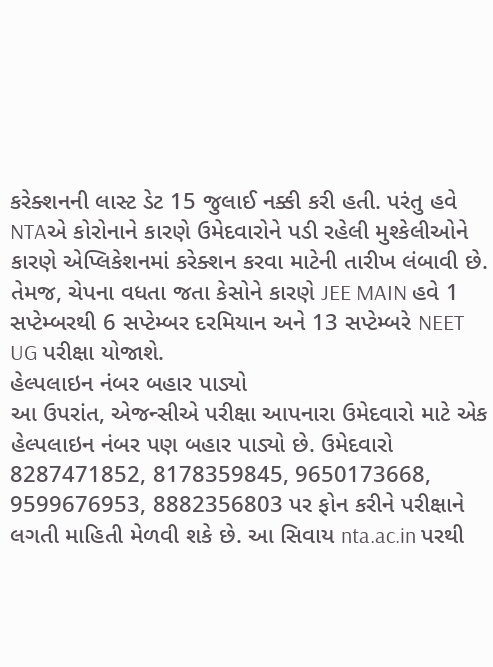કરેક્શનની લાસ્ટ ડેટ 15 જુલાઈ નક્કી કરી હતી. પરંતુ હવે NTAએ કોરોનાને કારણે ઉમેદવારોને પડી રહેલી મુશ્કેલીઓને કારણે એપ્લિકેશનમાં કરેક્શન કરવા માટેની તારીખ લંબાવી છે. તેમજ, ચેપના વધતા જતા કેસોને કારણે JEE MAIN હવે 1 સપ્ટેમ્બરથી 6 સપ્ટેમ્બર દરમિયાન અને 13 સપ્ટેમ્બરે NEET UG પરીક્ષા યોજાશે.
હેલ્પલાઇન નંબર બહાર પાડ્યો
આ ઉપરાંત, એજન્સીએ પરીક્ષા આપનારા ઉમેદવારો માટે એક હેલ્પલાઇન નંબર પણ બહાર પાડ્યો છે. ઉમેદવારો 8287471852, 8178359845, 9650173668, 9599676953, 8882356803 પર ફોન કરીને પરીક્ષાને લગતી માહિતી મેળવી શકે છે. આ સિવાય nta.ac.in પરથી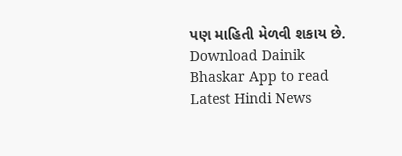પણ માહિતી મેળવી શકાય છે.
Download Dainik Bhaskar App to read Latest Hindi News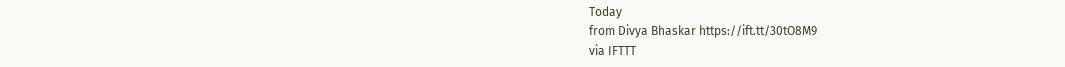Today
from Divya Bhaskar https://ift.tt/30tO8M9
via IFTTT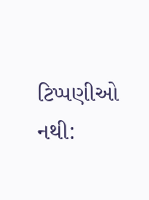ટિપ્પણીઓ નથી: